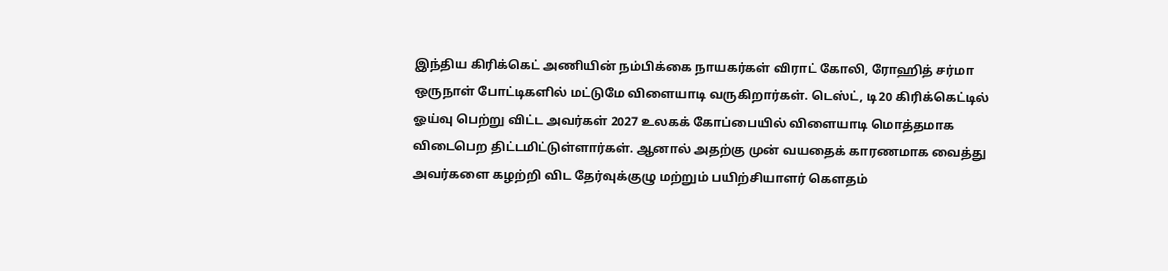இந்திய கிரிக்கெட் அணியின் நம்பிக்கை நாயகர்கள் விராட் கோலி, ரோஹித் சர்மா ஒருநாள் போட்டிகளில் மட்டுமே விளையாடி வருகிறார்கள். டெஸ்ட், டி20 கிரிக்கெட்டில் ஓய்வு பெற்று விட்ட அவர்கள் 2027 உலகக் கோப்பையில் விளையாடி மொத்தமாக விடைபெற திட்டமிட்டுள்ளார்கள். ஆனால் அதற்கு முன் வயதைக் காரணமாக வைத்து அவர்களை கழற்றி விட தேர்வுக்குழு மற்றும் பயிற்சியாளர் கௌதம்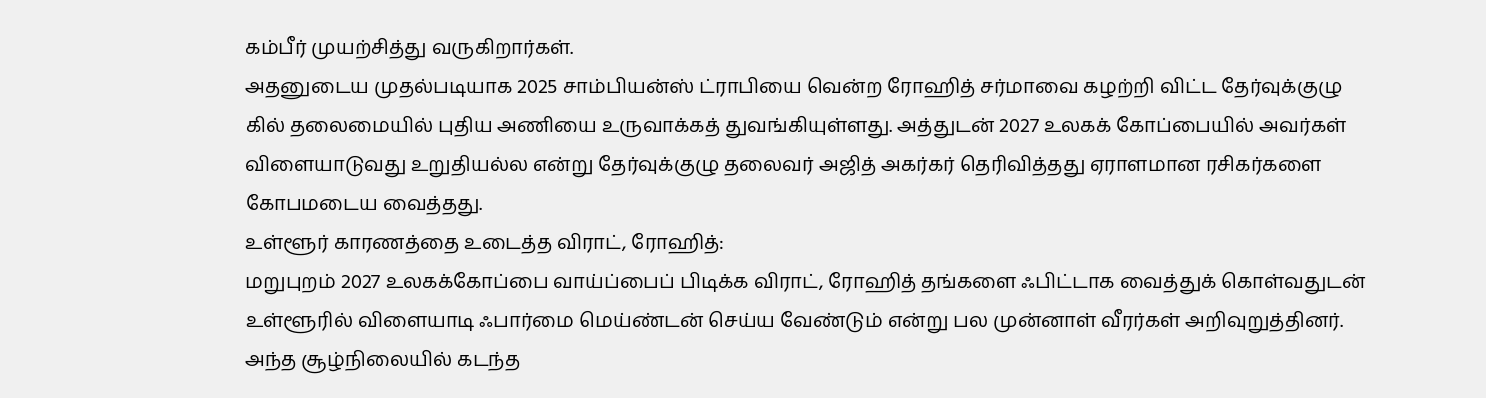கம்பீர் முயற்சித்து வருகிறார்கள்.
அதனுடைய முதல்படியாக 2025 சாம்பியன்ஸ் ட்ராபியை வென்ற ரோஹித் சர்மாவை கழற்றி விட்ட தேர்வுக்குழு கில் தலைமையில் புதிய அணியை உருவாக்கத் துவங்கியுள்ளது. அத்துடன் 2027 உலகக் கோப்பையில் அவர்கள் விளையாடுவது உறுதியல்ல என்று தேர்வுக்குழு தலைவர் அஜித் அகர்கர் தெரிவித்தது ஏராளமான ரசிகர்களை கோபமடைய வைத்தது.
உள்ளூர் காரணத்தை உடைத்த விராட், ரோஹித்:
மறுபுறம் 2027 உலகக்கோப்பை வாய்ப்பைப் பிடிக்க விராட், ரோஹித் தங்களை ஃபிட்டாக வைத்துக் கொள்வதுடன் உள்ளூரில் விளையாடி ஃபார்மை மெய்ண்டன் செய்ய வேண்டும் என்று பல முன்னாள் வீரர்கள் அறிவுறுத்தினர். அந்த சூழ்நிலையில் கடந்த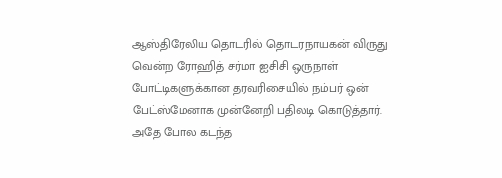ஆஸ்திரேலிய தொடரில் தொடரநாயகன் விருது வென்ற ரோஹித் சர்மா ஐசிசி ஒருநாள் போட்டிகளுக்கான தரவரிசையில் நம்பர் ஒன் பேட்ஸ்மேனாக முன்னேறி பதிலடி கொடுத்தார்.
அதே போல கடந்த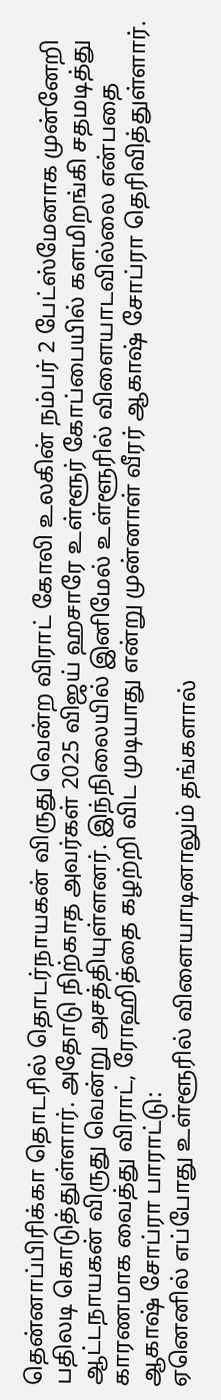தென்னாப்பிரிக்கா தொடரில் தொடர்நாயகன் விருது வென்ற விராட் கோலி உலகின் நம்பர் 2 பேட்ஸ்மேனாக முன்னேறி பதிலடி கொடுத்துள்ளார். அதோடு நிற்காத அவர்கள் 2025 விஜய் ஹசாரே உள்ளூர் கோப்பையில் களமிறங்கி சதமடித்து ஆட்டநாயகன் விருது வென்று அசத்தியுள்ளனர். இந்நிலையில் இனிமேல் உள்ளூரில் விளையாடவில்லை என்பதை காரணமாக வைத்து விராட், ரோஹித்தை கழற்றி விட முடியாது என்று முன்னாள் வீரர் ஆகாஷ் சோப்ரா தெரிவித்துள்ளார்.
ஆகாஷ் சோப்ரா பாராட்டு:
ஏனெனில் எப்போது உள்ளூரில் விளையாடினாலும் தங்களால்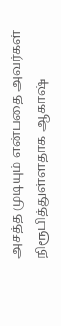அசத்த முடியும் என்பதை அவர்கள் நிரூபித்துள்ளதாக ஆகாஷ்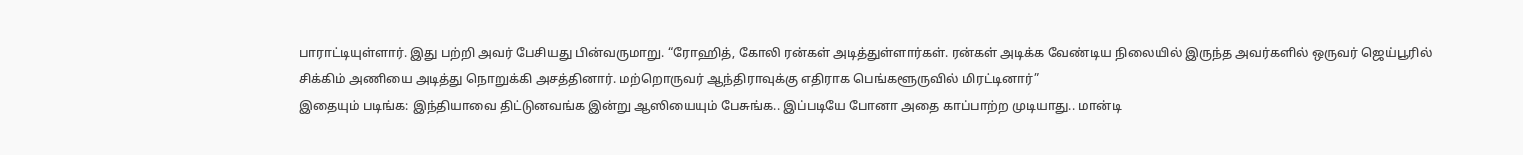பாராட்டியுள்ளார். இது பற்றி அவர் பேசியது பின்வருமாறு. “ரோஹித், கோலி ரன்கள் அடித்துள்ளார்கள். ரன்கள் அடிக்க வேண்டிய நிலையில் இருந்த அவர்களில் ஒருவர் ஜெய்பூரில் சிக்கிம் அணியை அடித்து நொறுக்கி அசத்தினார். மற்றொருவர் ஆந்திராவுக்கு எதிராக பெங்களூருவில் மிரட்டினார்”
இதையும் படிங்க: இந்தியாவை திட்டுனவங்க இன்று ஆஸியையும் பேசுங்க.. இப்படியே போனா அதை காப்பாற்ற முடியாது.. மான்டி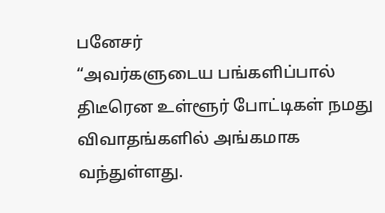பனேசர்
“அவர்களுடைய பங்களிப்பால் திடீரென உள்ளூர் போட்டிகள் நமது விவாதங்களில் அங்கமாக வந்துள்ளது.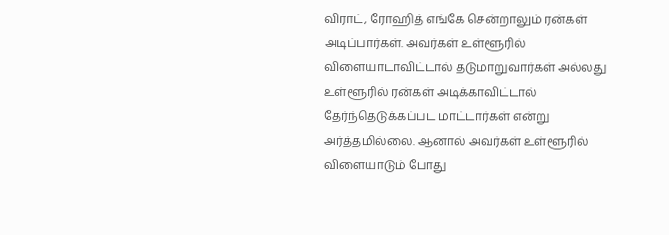விராட், ரோஹித் எங்கே சென்றாலும் ரன்கள் அடிப்பார்கள். அவர்கள் உள்ளூரில் விளையாடாவிட்டால் தடுமாறுவார்கள் அல்லது உள்ளூரில் ரன்கள் அடிக்காவிட்டால் தேர்ந்தெடுக்கப்பட மாட்டார்கள் என்று அர்த்தமில்லை. ஆனால் அவர்கள் உள்ளூரில் விளையாடும் போது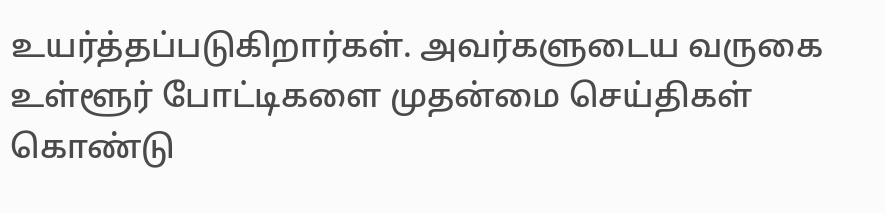உயர்த்தப்படுகிறார்கள். அவர்களுடைய வருகை உள்ளூர் போட்டிகளை முதன்மை செய்திகள் கொண்டு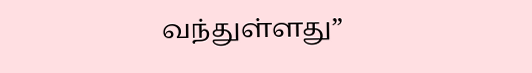வந்துள்ளது”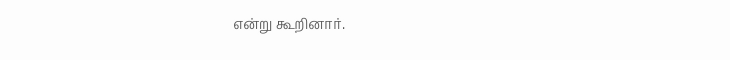என்று கூறினார்.